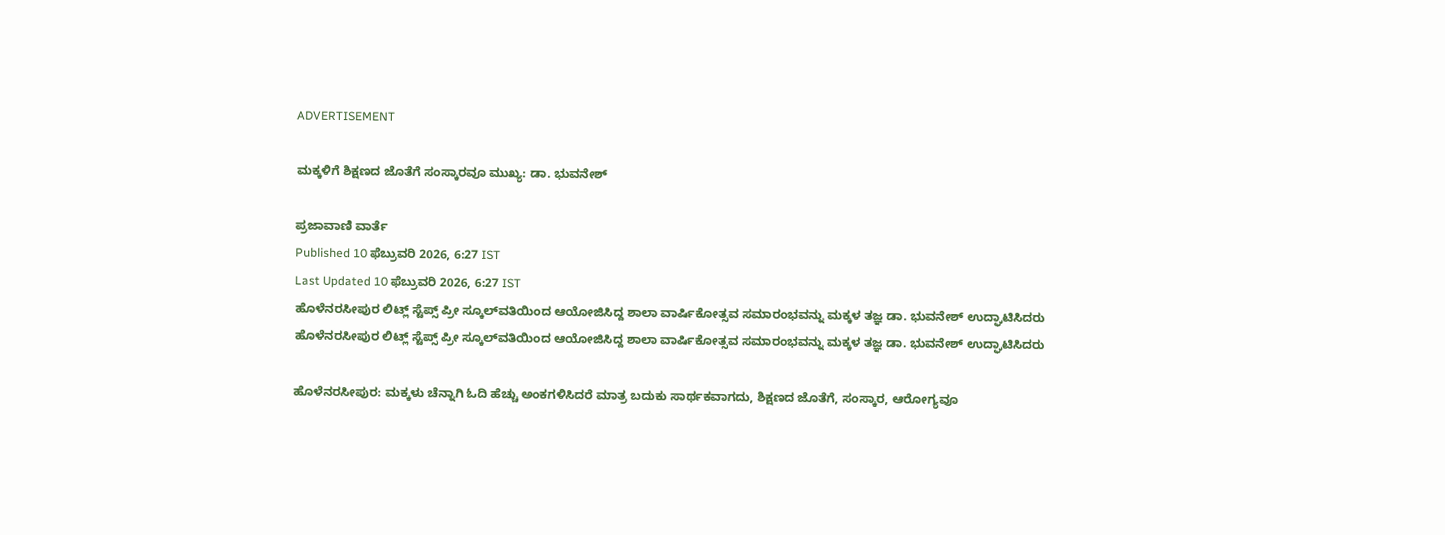ADVERTISEMENT

ಮಕ್ಕಳಿಗೆ ಶಿಕ್ಷಣದ ಜೊತೆಗೆ ಸಂಸ್ಕಾರವೂ ಮುಖ್ಯ: ಡಾ. ಭುವನೇಶ್

ಪ್ರಜಾವಾಣಿ ವಾರ್ತೆ
Published 10 ಫೆಬ್ರುವರಿ 2026, 6:27 IST
Last Updated 10 ಫೆಬ್ರುವರಿ 2026, 6:27 IST
ಹೊಳೆನರಸೀಪುರ ಲಿಟ್ಲ್ ಸ್ಟೆಪ್ಸ್ ಪ್ರೀ ಸ್ಕೂಲ್‌ವತಿಯಿಂದ ಆಯೋಜಿಸಿದ್ದ ಶಾಲಾ ವಾರ್ಷಿಕೋತ್ಸವ ಸಮಾರಂಭವನ್ನು ಮಕ್ಕಳ ತಜ್ಞ ಡಾ. ಭುವನೇಶ್ ಉದ್ಘಾಟಿಸಿದರು
ಹೊಳೆನರಸೀಪುರ ಲಿಟ್ಲ್ ಸ್ಟೆಪ್ಸ್ ಪ್ರೀ ಸ್ಕೂಲ್‌ವತಿಯಿಂದ ಆಯೋಜಿಸಿದ್ದ ಶಾಲಾ ವಾರ್ಷಿಕೋತ್ಸವ ಸಮಾರಂಭವನ್ನು ಮಕ್ಕಳ ತಜ್ಞ ಡಾ. ಭುವನೇಶ್ ಉದ್ಘಾಟಿಸಿದರು

ಹೊಳೆನರಸೀಪುರ: ಮಕ್ಕಳು ಚೆನ್ನಾಗಿ ಓದಿ ಹೆಚ್ಚು ಅಂಕಗಳಿಸಿದರೆ ಮಾತ್ರ ಬದುಕು ಸಾರ್ಥಕವಾಗದು, ಶಿಕ್ಷಣದ ಜೊತೆಗೆ, ಸಂಸ್ಕಾರ, ಆರೋಗ್ಯವೂ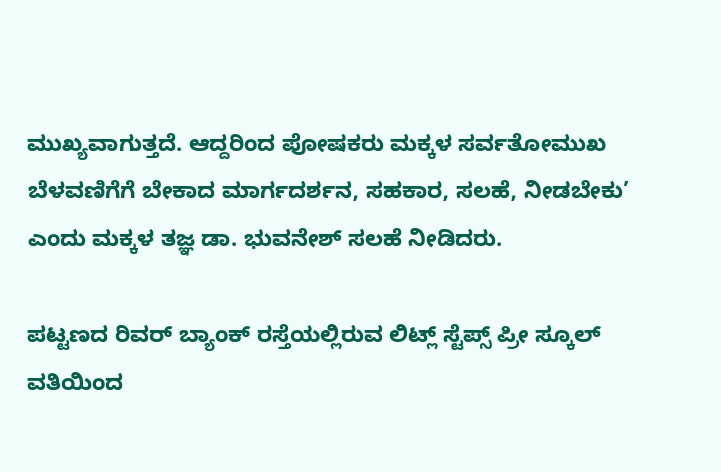ಮುಖ್ಯವಾಗುತ್ತದೆ. ಆದ್ದರಿಂದ ಪೋಷಕರು ಮಕ್ಕಳ ಸರ್ವತೋಮುಖ ಬೆಳವಣಿಗೆಗೆ ಬೇಕಾದ ಮಾರ್ಗದರ್ಶನ, ಸಹಕಾರ, ಸಲಹೆ, ನೀಡಬೇಕು’ ಎಂದು ಮಕ್ಕಳ ತಜ್ಞ ಡಾ. ಭುವನೇಶ್ ಸಲಹೆ ನೀಡಿದರು.

ಪಟ್ಟಣದ ರಿವರ್ ಬ್ಯಾಂಕ್ ರಸ್ತೆಯಲ್ಲಿರುವ ಲಿಟ್ಲ್ ಸ್ಟೆಪ್ಸ್ ಪ್ರೀ ಸ್ಕೂಲ್‌ ವತಿಯಿಂದ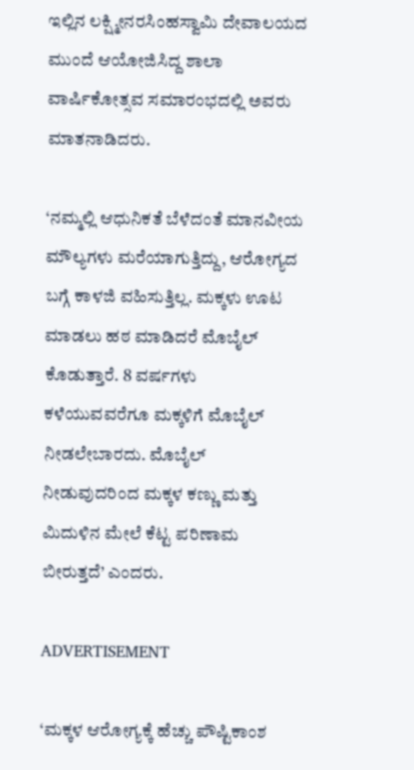ಇಲ್ಲಿನ ಲಕ್ಷ್ಮೀನರಸಿಂಹಸ್ವಾಮಿ ದೇವಾಲಯದ ಮುಂದೆ ಆಯೋಜಿಸಿದ್ದ ಶಾಲಾ ವಾರ್ಷಿಕೋತ್ಸವ ಸಮಾರಂಭದಲ್ಲಿ ಅವರು ಮಾತನಾಡಿದರು.

‘ನಮ್ಮಲ್ಲಿ ಆಧುನಿಕತೆ ಬೆಳೆದಂತೆ ಮಾನವೀಯ ಮೌಲ್ಯಗಳು ಮರೆಯಾಗುತ್ತಿದ್ದು, ಆರೋಗ್ಯದ ಬಗ್ಗೆ ಕಾಳಜಿ ವಹಿಸುತ್ತಿಲ್ಲ. ಮಕ್ಕಳು ಊಟ ಮಾಡಲು ಹಠ ಮಾಡಿದರೆ ಮೊಬೈಲ್ ಕೊಡುತ್ತಾರೆ. 8 ವರ್ಷಗಳು ಕಳೆಯುವವರೆಗೂ ಮಕ್ಕಳಿಗೆ ಮೊಬೈಲ್ ನೀಡಲೇಬಾರದು. ಮೊಬೈಲ್ ನೀಡುವುದರಿಂದ ಮಕ್ಕಳ ಕಣ್ಣು ಮತ್ತು ಮಿದುಳಿನ ಮೇಲೆ ಕೆಟ್ಟ ಪರಿಣಾಮ ಬೀರುತ್ತದೆ’ ಎಂದರು.

ADVERTISEMENT

‘ಮಕ್ಕಳ ಆರೋಗ್ಯಕ್ಕೆ ಹೆಚ್ಚು ಪೌಷ್ಟಿಕಾಂಶ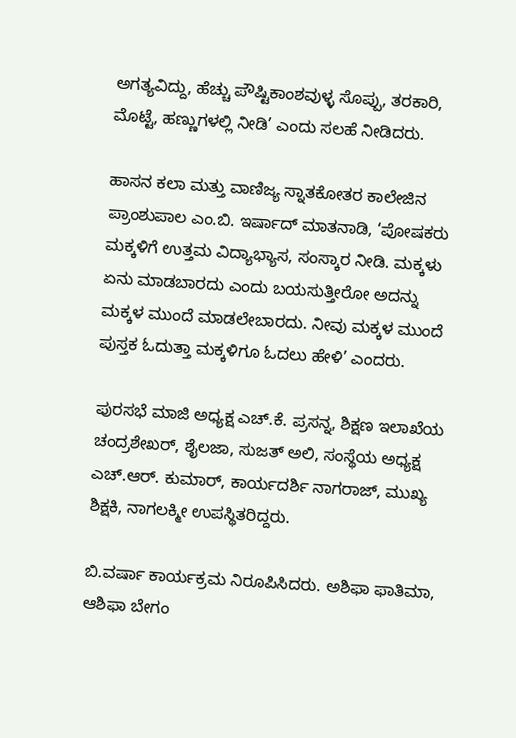ಅಗತ್ಯವಿದ್ದು, ಹೆಚ್ಚು ಪೌಷ್ಟಿಕಾಂಶವುಳ್ಳ ಸೊಪ್ಪು, ತರಕಾರಿ, ಮೊಟ್ಟೆ, ಹಣ್ಣುಗಳಲ್ಲಿ ನೀಡಿ’ ಎಂದು ಸಲಹೆ ನೀಡಿದರು.

ಹಾಸನ ಕಲಾ ಮತ್ತು ವಾಣಿಜ್ಯ ಸ್ನಾತಕೋತರ ಕಾಲೇಜಿನ ಪ್ರಾಂಶುಪಾಲ ಎಂ.ಬಿ. ಇರ್ಷಾದ್ ಮಾತನಾಡಿ, ‘ಪೋಷಕರು ಮಕ್ಕಳಿಗೆ ಉತ್ತಮ ವಿದ್ಯಾಭ್ಯಾಸ, ಸಂಸ್ಕಾರ ನೀಡಿ. ಮಕ್ಕಳು ಏನು ಮಾಡಬಾರದು ಎಂದು ಬಯಸುತ್ತೀರೋ ಅದನ್ನು ಮಕ್ಕಳ ಮುಂದೆ ಮಾಡಲೇಬಾರದು. ನೀವು ಮಕ್ಕಳ ಮುಂದೆ ಪುಸ್ತಕ ಓದುತ್ತಾ ಮಕ್ಕಳಿಗೂ ಓದಲು ಹೇಳಿ’ ಎಂದರು.

ಪುರಸಭೆ ಮಾಜಿ ಅಧ್ಯಕ್ಷ ಎಚ್.ಕೆ. ಪ್ರಸನ್ನ, ಶಿಕ್ಷಣ ಇಲಾಖೆಯ ಚಂದ್ರಶೇಖರ್, ಶೈಲಜಾ, ಸುಜತ್ ಅಲಿ, ಸಂಸ್ಥೆಯ ಅಧ್ಯಕ್ಷ ಎಚ್.ಆರ್. ಕುಮಾರ್, ಕಾರ್ಯದರ್ಶಿ ನಾಗರಾಜ್, ಮುಖ್ಯ ಶಿಕ್ಷಕಿ, ನಾಗಲಕ್ಮೀ ಉಪಸ್ಥಿತರಿದ್ದರು.

ಬಿ.ವರ್ಷಾ ಕಾರ್ಯಕ್ರಮ ನಿರೂಪಿಸಿದರು. ಅಶಿಫಾ ಫಾತಿಮಾ, ಆಶಿಫಾ ಬೇಗಂ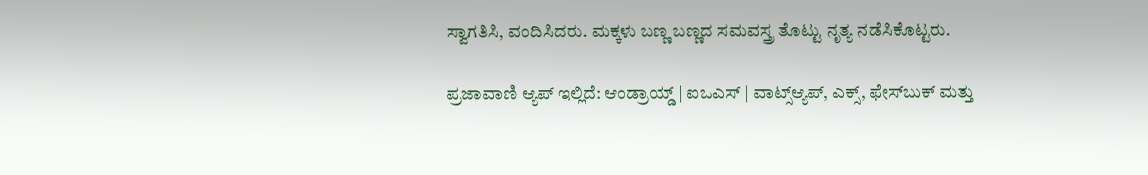ಸ್ವಾಗತಿಸಿ, ವಂದಿಸಿದರು. ಮಕ್ಕಳು ಬಣ್ಣ ಬಣ್ಣದ ಸಮವಸ್ತ್ರ ತೊಟ್ಟು ನೃತ್ಯ ನಡೆಸಿಕೊಟ್ಟರು.

ಪ್ರಜಾವಾಣಿ ಆ್ಯಪ್ ಇಲ್ಲಿದೆ: ಆಂಡ್ರಾಯ್ಡ್ | ಐಒಎಸ್ | ವಾಟ್ಸ್ಆ್ಯಪ್, ಎಕ್ಸ್, ಫೇಸ್‌ಬುಕ್ ಮತ್ತು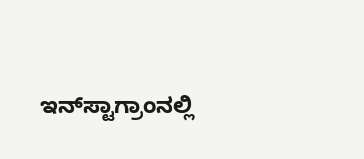ಇನ್‌ಸ್ಟಾಗ್ರಾಂನಲ್ಲಿ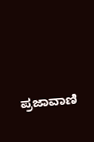ಪ್ರಜಾವಾಣಿ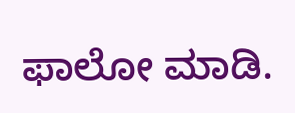ಫಾಲೋ ಮಾಡಿ.